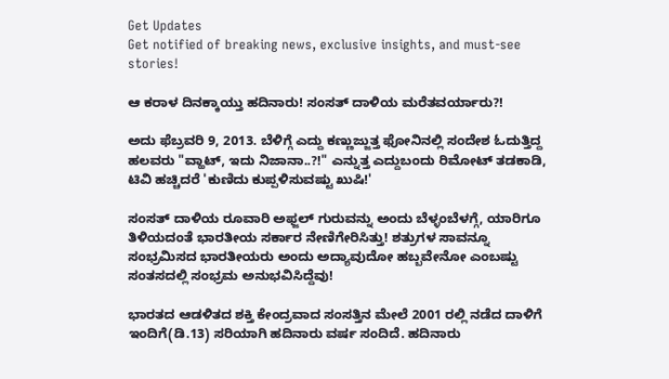Get Updates
Get notified of breaking news, exclusive insights, and must-see stories!

ಆ ಕರಾಳ ದಿನಕ್ಕಾಯ್ತು ಹದಿನಾರು! ಸಂಸತ್ ದಾಳಿಯ ಮರೆತವರ್ಯಾರು?!

ಅದು ಫೆಬ್ರವರಿ 9, 2013. ಬೆಳಿಗ್ಗೆ ಎದ್ದು ಕಣ್ಣುಜ್ಜುತ್ತ ಫೋನಿನಲ್ಲಿ ಸಂದೇಶ ಓದುತ್ತಿದ್ದ ಹಲವರು "ವ್ಹಾಟ್, ಇದು ನಿಜಾನಾ..?!" ಎನ್ನುತ್ತ ಎದ್ದುಬಂದು ರಿಮೋಟ್ ತಡಕಾಡಿ, ಟಿವಿ ಹಚ್ಚಿದರೆ 'ಕುಣಿದು ಕುಪ್ಪಳಿಸುವಷ್ಟು ಖುಷಿ!'

ಸಂಸತ್ ದಾಳಿಯ ರೂವಾರಿ ಅಫ್ಜಲ್ ಗುರುವನ್ನು ಅಂದು ಬೆಳ್ಳಂಬೆಳಗ್ಗೆ, ಯಾರಿಗೂ ತಿಳಿಯದಂತೆ ಭಾರತೀಯ ಸರ್ಕಾರ ನೇಣಿಗೇರಿಸಿತ್ತು! ಶತ್ರುಗಳ ಸಾವನ್ನೂ ಸಂಭ್ರಮಿಸದ ಭಾರತೀಯರು ಅಂದು ಅದ್ಯಾವುದೋ ಹಬ್ಬವೇನೋ ಎಂಬಷ್ಟು ಸಂತಸದಲ್ಲಿ ಸಂಭ್ರಮ ಅನುಭವಿಸಿದ್ದೆವು!

ಭಾರತದ ಆಡಳಿತದ ಶಕ್ತಿ ಕೇಂದ್ರವಾದ ಸಂಸತ್ತಿನ ಮೇಲೆ 2001 ರಲ್ಲಿ ನಡೆದ ದಾಳಿಗೆ ಇಂದಿಗೆ(ಡಿ.13) ಸರಿಯಾಗಿ ಹದಿನಾರು ವರ್ಷ ಸಂದಿದೆ. ಹದಿನಾರು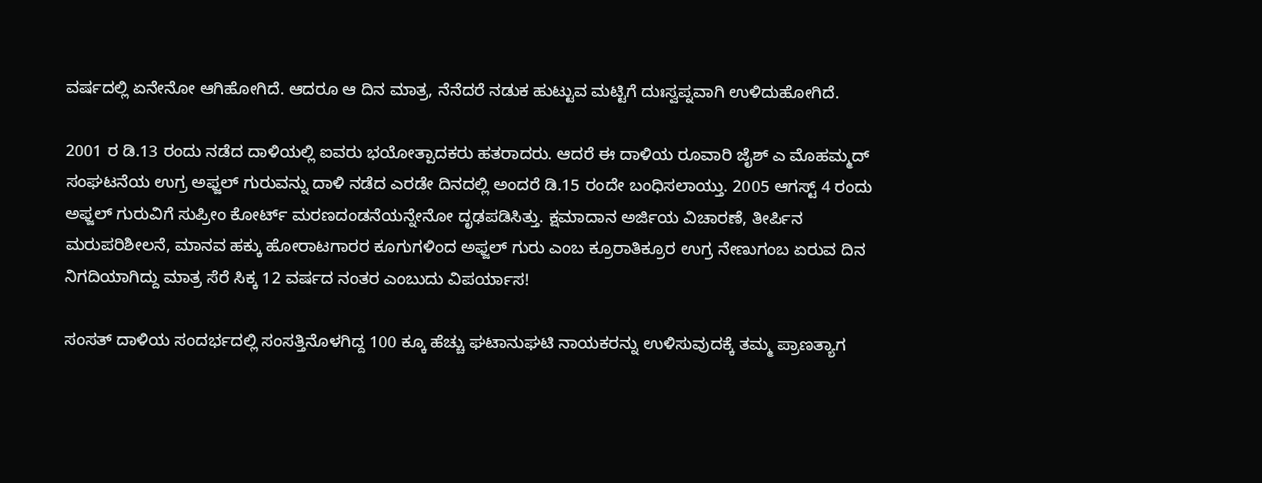ವರ್ಷದಲ್ಲಿ ಏನೇನೋ ಆಗಿಹೋಗಿದೆ. ಆದರೂ ಆ ದಿನ ಮಾತ್ರ, ನೆನೆದರೆ ನಡುಕ ಹುಟ್ಟುವ ಮಟ್ಟಿಗೆ ದುಃಸ್ವಪ್ನವಾಗಿ ಉಳಿದುಹೋಗಿದೆ.

2001 ರ ಡಿ.13 ರಂದು ನಡೆದ ದಾಳಿಯಲ್ಲಿ ಐವರು ಭಯೋತ್ಪಾದಕರು ಹತರಾದರು. ಆದರೆ ಈ ದಾಳಿಯ ರೂವಾರಿ ಜೈಶ್ ಎ ಮೊಹಮ್ಮದ್ ಸಂಘಟನೆಯ ಉಗ್ರ ಅಫ್ಜಲ್ ಗುರುವನ್ನು ದಾಳಿ ನಡೆದ ಎರಡೇ ದಿನದಲ್ಲಿ ಅಂದರೆ ಡಿ.15 ರಂದೇ ಬಂಧಿಸಲಾಯ್ತು. 2005 ಆಗಸ್ಟ್ 4 ರಂದು ಅಫ್ಜಲ್ ಗುರುವಿಗೆ ಸುಪ್ರೀಂ ಕೋರ್ಟ್ ಮರಣದಂಡನೆಯನ್ನೇನೋ ದೃಢಪಡಿಸಿತ್ತು. ಕ್ಷಮಾದಾನ ಅರ್ಜಿಯ ವಿಚಾರಣೆ, ತೀರ್ಪಿನ ಮರುಪರಿಶೀಲನೆ, ಮಾನವ ಹಕ್ಕು ಹೋರಾಟಗಾರರ ಕೂಗುಗಳಿಂದ ಅಫ್ಜಲ್ ಗುರು ಎಂಬ ಕ್ರೂರಾತಿಕ್ರೂರ ಉಗ್ರ ನೇಣುಗಂಬ ಏರುವ ದಿನ ನಿಗದಿಯಾಗಿದ್ದು ಮಾತ್ರ ಸೆರೆ ಸಿಕ್ಕ 12 ವರ್ಷದ ನಂತರ ಎಂಬುದು ವಿಪರ್ಯಾಸ!

ಸಂಸತ್ ದಾಳಿಯ ಸಂದರ್ಭದಲ್ಲಿ ಸಂಸತ್ತಿನೊಳಗಿದ್ದ 100 ಕ್ಕೂ ಹೆಚ್ಚು ಘಟಾನುಘಟಿ ನಾಯಕರನ್ನು ಉಳಿಸುವುದಕ್ಕೆ ತಮ್ಮ ಪ್ರಾಣತ್ಯಾಗ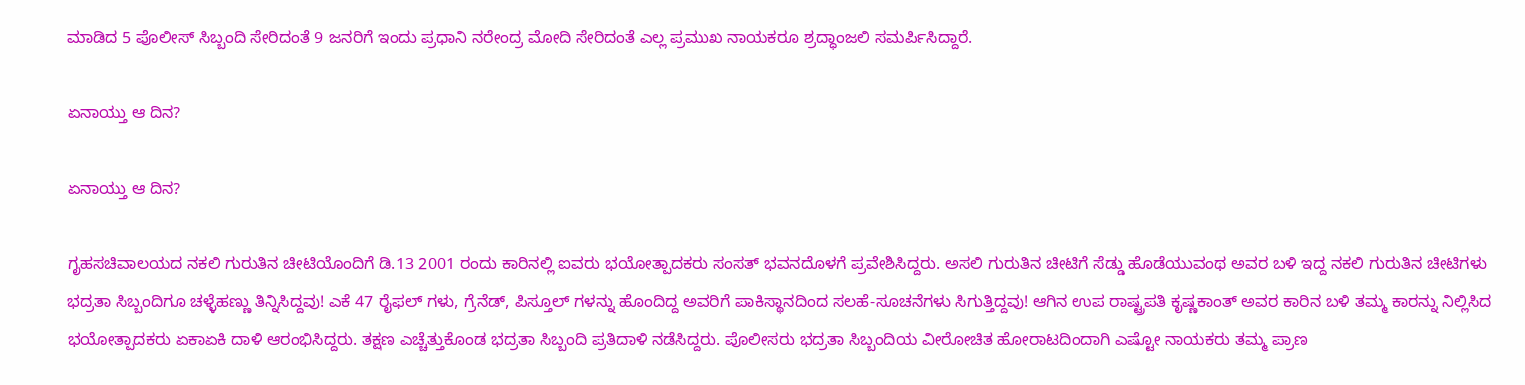ಮಾಡಿದ 5 ಪೊಲೀಸ್ ಸಿಬ್ಬಂದಿ ಸೇರಿದಂತೆ 9 ಜನರಿಗೆ ಇಂದು ಪ್ರಧಾನಿ ನರೇಂದ್ರ ಮೋದಿ ಸೇರಿದಂತೆ ಎಲ್ಲ ಪ್ರಮುಖ ನಾಯಕರೂ ಶ್ರದ್ಧಾಂಜಲಿ ಸಮರ್ಪಿಸಿದ್ದಾರೆ.

ಏನಾಯ್ತು ಆ ದಿನ?

ಏನಾಯ್ತು ಆ ದಿನ?

ಗೃಹಸಚಿವಾಲಯದ ನಕಲಿ ಗುರುತಿನ ಚೀಟಿಯೊಂದಿಗೆ ಡಿ.13 2001 ರಂದು ಕಾರಿನಲ್ಲಿ ಐವರು ಭಯೋತ್ಪಾದಕರು ಸಂಸತ್ ಭವನದೊಳಗೆ ಪ್ರವೇಶಿಸಿದ್ದರು. ಅಸಲಿ ಗುರುತಿನ ಚೀಟಿಗೆ ಸೆಡ್ಡು ಹೊಡೆಯುವಂಥ ಅವರ ಬಳಿ ಇದ್ದ ನಕಲಿ ಗುರುತಿನ ಚೀಟಿಗಳು ಭದ್ರತಾ ಸಿಬ್ಬಂದಿಗೂ ಚಳ್ಳೆಹಣ್ಣು ತಿನ್ನಿಸಿದ್ದವು! ಎಕೆ 47 ರೈಫಲ್ ಗಳು, ಗ್ರೆನೆಡ್, ಪಿಸ್ತೂಲ್ ಗಳನ್ನು ಹೊಂದಿದ್ದ ಅವರಿಗೆ ಪಾಕಿಸ್ಥಾನದಿಂದ ಸಲಹೆ-ಸೂಚನೆಗಳು ಸಿಗುತ್ತಿದ್ದವು! ಆಗಿನ ಉಪ ರಾಷ್ಟ್ರಪತಿ ಕೃಷ್ಣಕಾಂತ್ ಅವರ ಕಾರಿನ ಬಳಿ ತಮ್ಮ ಕಾರನ್ನು ನಿಲ್ಲಿಸಿದ ಭಯೋತ್ಪಾದಕರು ಏಕಾಏಕಿ ದಾಳಿ ಆರಂಭಿಸಿದ್ದರು. ತಕ್ಷಣ ಎಚ್ಚೆತ್ತುಕೊಂಡ ಭದ್ರತಾ ಸಿಬ್ಬಂದಿ ಪ್ರತಿದಾಳಿ ನಡೆಸಿದ್ದರು. ಪೊಲೀಸರು ಭದ್ರತಾ ಸಿಬ್ಬಂದಿಯ ವೀರೋಚಿತ ಹೋರಾಟದಿಂದಾಗಿ ಎಷ್ಟೋ ನಾಯಕರು ತಮ್ಮ ಪ್ರಾಣ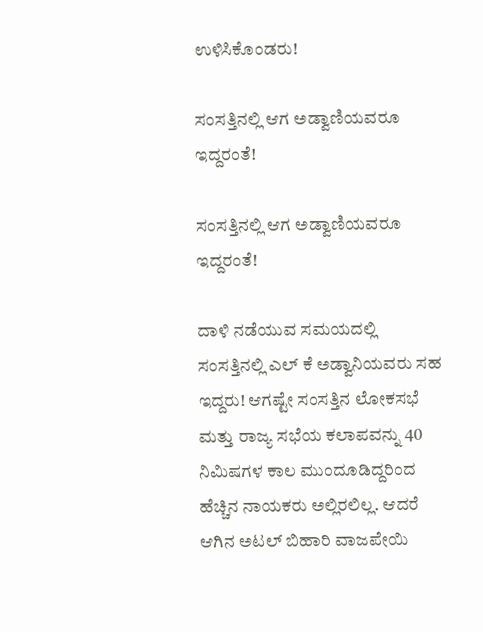ಉಳಿಸಿಕೊಂಡರು!

ಸಂಸತ್ತಿನಲ್ಲಿ ಆಗ ಅಡ್ವಾಣಿಯವರೂ ಇದ್ದರಂತೆ!

ಸಂಸತ್ತಿನಲ್ಲಿ ಆಗ ಅಡ್ವಾಣಿಯವರೂ ಇದ್ದರಂತೆ!

ದಾಳಿ ನಡೆಯುವ ಸಮಯದಲ್ಲಿ ಸಂಸತ್ತಿನಲ್ಲಿ ಎಲ್ ಕೆ ಅಡ್ವಾನಿಯವರು ಸಹ ಇದ್ದರು! ಆಗಷ್ಟೇ ಸಂಸತ್ತಿನ ಲೋಕಸಭೆ ಮತ್ತು ರಾಜ್ಯ ಸಭೆಯ ಕಲಾಪವನ್ನು 40 ನಿಮಿಷಗಳ ಕಾಲ ಮುಂದೂಡಿದ್ದರಿಂದ ಹೆಚ್ಚಿನ ನಾಯಕರು ಅಲ್ಲಿರಲಿಲ್ಲ. ಆದರೆ ಆಗಿನ ಅಟಲ್ ಬಿಹಾರಿ ವಾಜಪೇಯಿ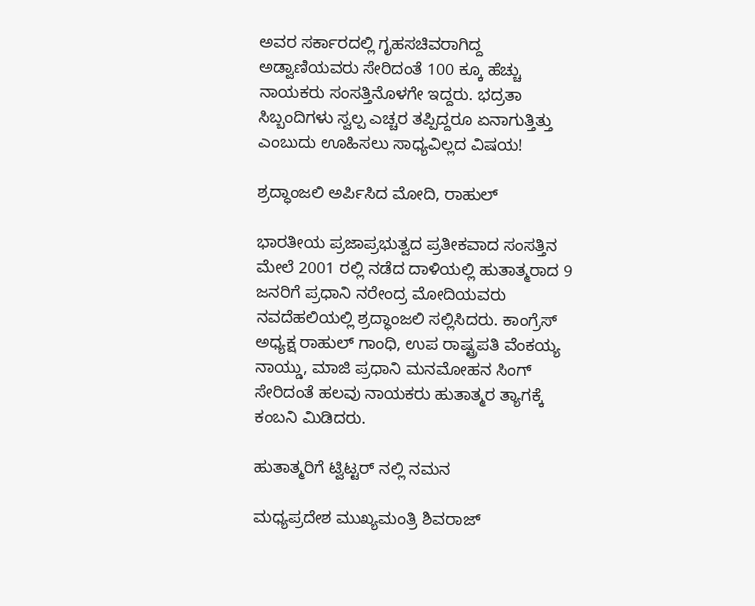ಅವರ ಸರ್ಕಾರದಲ್ಲಿ ಗೃಹಸಚಿವರಾಗಿದ್ದ ಅಡ್ವಾಣಿಯವರು ಸೇರಿದಂತೆ 100 ಕ್ಕೂ ಹೆಚ್ಚು ನಾಯಕರು ಸಂಸತ್ತಿನೊಳಗೇ ಇದ್ದರು. ಭದ್ರತಾ ಸಿಬ್ಬಂದಿಗಳು ಸ್ವಲ್ಪ ಎಚ್ಚರ ತಪ್ಪಿದ್ದರೂ ಏನಾಗುತ್ತಿತ್ತು ಎಂಬುದು ಊಹಿಸಲು ಸಾಧ್ಯವಿಲ್ಲದ ವಿಷಯ!

ಶ್ರದ್ಧಾಂಜಲಿ ಅರ್ಪಿಸಿದ ಮೋದಿ, ರಾಹುಲ್

ಭಾರತೀಯ ಪ್ರಜಾಪ್ರಭುತ್ವದ ಪ್ರತೀಕವಾದ ಸಂಸತ್ತಿನ ಮೇಲೆ 2001 ರಲ್ಲಿ ನಡೆದ ದಾಳಿಯಲ್ಲಿ ಹುತಾತ್ಮರಾದ 9 ಜನರಿಗೆ ಪ್ರಧಾನಿ ನರೇಂದ್ರ ಮೋದಿಯವರು ನವದೆಹಲಿಯಲ್ಲಿ ಶ್ರದ್ಧಾಂಜಲಿ ಸಲ್ಲಿಸಿದರು. ಕಾಂಗ್ರೆಸ್ ಅಧ್ಯಕ್ಷ ರಾಹುಲ್ ಗಾಂಧಿ, ಉಪ ರಾಷ್ಟ್ರಪತಿ ವೆಂಕಯ್ಯ ನಾಯ್ಡು, ಮಾಜಿ ಪ್ರಧಾನಿ ಮನಮೋಹನ ಸಿಂಗ್ ಸೇರಿದಂತೆ ಹಲವು ನಾಯಕರು ಹುತಾತ್ಮರ ತ್ಯಾಗಕ್ಕೆ ಕಂಬನಿ ಮಿಡಿದರು.

ಹುತಾತ್ಮರಿಗೆ ಟ್ವಿಟ್ಟರ್ ನಲ್ಲಿ ನಮನ

ಮಧ್ಯಪ್ರದೇಶ ಮುಖ್ಯಮಂತ್ರಿ ಶಿವರಾಜ್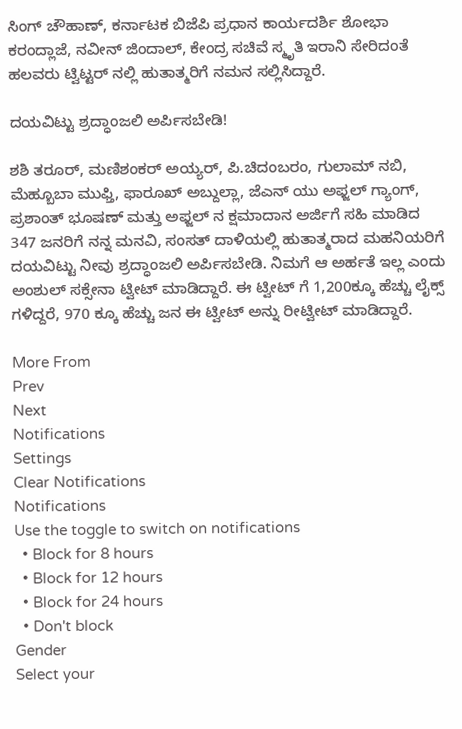ಸಿಂಗ್ ಚೌಹಾಣ್, ಕರ್ನಾಟಕ ಬಿಜೆಪಿ ಪ್ರಧಾನ ಕಾರ್ಯದರ್ಶಿ ಶೋಭಾ ಕರಂದ್ಲಾಜೆ, ನವೀನ್ ಜಿಂದಾಲ್, ಕೇಂದ್ರ ಸಚಿವೆ ಸ್ಮೃತಿ ಇರಾನಿ ಸೇರಿದಂತೆ ಹಲವರು ಟ್ವಿಟ್ಟರ್ ನಲ್ಲಿ ಹುತಾತ್ಮರಿಗೆ ನಮನ ಸಲ್ಲಿಸಿದ್ದಾರೆ.

ದಯವಿಟ್ಟು ಶ್ರದ್ಧಾಂಜಲಿ ಅರ್ಪಿಸಬೇಡಿ!

ಶಶಿ ತರೂರ್, ಮಣಿಶಂಕರ್ ಅಯ್ಯರ್, ಪಿ.ಚಿದಂಬರಂ, ಗುಲಾಮ್ ನಬಿ, ಮೆಹ್ಬೂಬಾ ಮುಫ್ತಿ, ಫಾರೂಖ್ ಅಬ್ದುಲ್ಲಾ, ಜೆಎನ್ ಯು ಅಫ್ಜಲ್ ಗ್ಯಾಂಗ್, ಪ್ರಶಾಂತ್ ಭೂಷಣ್ ಮತ್ತು ಅಫ್ಜಲ್ ನ ಕ್ಷಮಾದಾನ ಅರ್ಜಿಗೆ ಸಹಿ ಮಾಡಿದ 347 ಜನರಿಗೆ ನನ್ನ ಮನವಿ, ಸಂಸತ್ ದಾಳಿಯಲ್ಲಿ ಹುತಾತ್ಮರಾದ ಮಹನಿಯರಿಗೆ ದಯವಿಟ್ಟು ನೀವು ಶ್ರದ್ಧಾಂಜಲಿ ಅರ್ಪಿಸಬೇಡಿ. ನಿಮಗೆ ಆ ಅರ್ಹತೆ ಇಲ್ಲ ಎಂದು ಅಂಶುಲ್ ಸಕ್ಸೇನಾ ಟ್ವೀಟ್ ಮಾಡಿದ್ದಾರೆ. ಈ ಟ್ವೀಟ್ ಗೆ 1,200ಕ್ಕೂ ಹೆಚ್ಚು ಲೈಕ್ಸ್ ಗಳಿದ್ದರೆ, 970 ಕ್ಕೂ ಹೆಚ್ಚು ಜನ ಈ ಟ್ವೀಟ್ ಅನ್ನು ರೀಟ್ವೀಟ್ ಮಾಡಿದ್ದಾರೆ.

More From
Prev
Next
Notifications
Settings
Clear Notifications
Notifications
Use the toggle to switch on notifications
  • Block for 8 hours
  • Block for 12 hours
  • Block for 24 hours
  • Don't block
Gender
Select your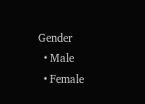Gender
  • Male
  • Female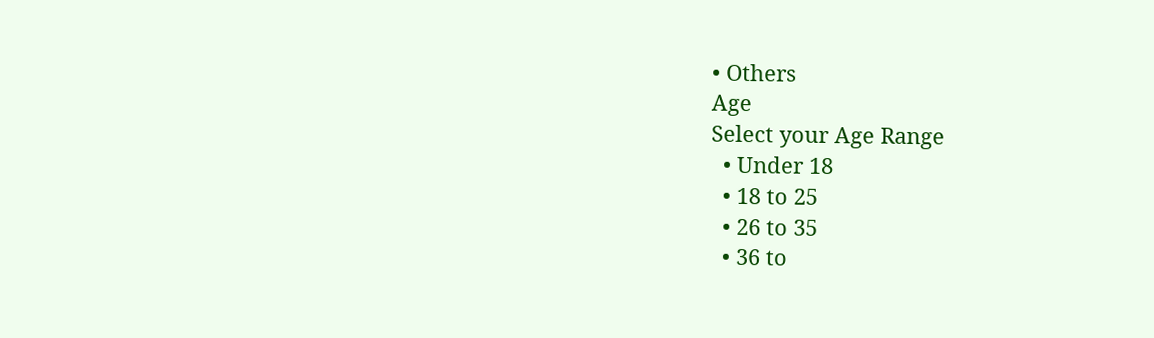• Others
Age
Select your Age Range
  • Under 18
  • 18 to 25
  • 26 to 35
  • 36 to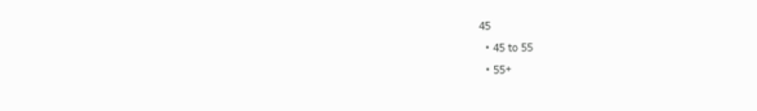45
  • 45 to 55
  • 55+